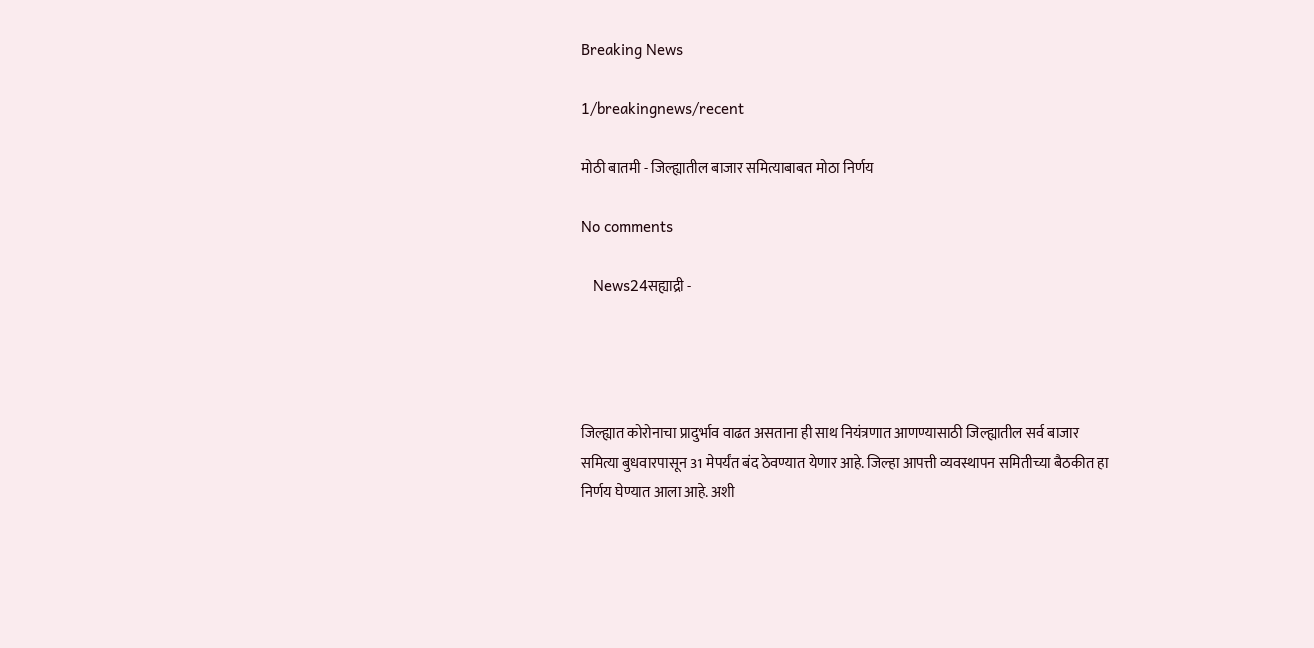Breaking News

1/breakingnews/recent

मोठी बातमी - जिल्ह्यातील बाजार समित्याबाबत मोठा निर्णय

No comments

   News24सह्याद्री -




जिल्ह्यात कोरोनाचा प्रादुर्भाव वाढत असताना ही साथ नियंत्रणात आणण्यासाठी जिल्ह्यातील सर्व बाजार समित्या बुधवारपासून 31 मेपर्यंत बंद ठेवण्यात येणार आहे. जिल्हा आपत्ती व्यवस्थापन समितीच्या बैठकीत हा निर्णय घेण्यात आला आहे. अशी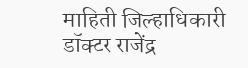माहिती जिल्हाधिकारी डॉक्टर राजेंद्र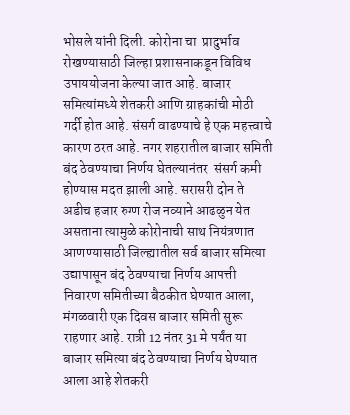भोसले यांनी दिली. कोरोना चा  प्रादुर्भाव रोखण्यासाठी जिल्हा प्रशासनाकडून विविध उपाययोजना केल्या जात आहे. बाजार समित्यांमध्ये शेतकरी आणि ग्राहकांची मोठी गर्दी होत आहे. संसर्ग वाढण्याचे हे एक महत्त्वाचे कारण ठरत आहे. नगर शहरातील बाजार समिती बंद ठेवण्याचा निर्णय घेतल्यानंतर  संसर्ग कमी होण्यास मदत झाली आहे. सरासरी दोन ते अडीच हजार रुग्ण रोज नव्याने आढळुन येत असताना त्यामुळे कोरोनाची साथ नियंत्रणात आणण्यासाठी जिल्ह्यातील सर्व बाजार समित्या उद्यापासून बंद ठेवण्याचा निर्णय आपत्ती निवारण समितीच्या बैठकीत घेण्यात आला, मंगळवारी एक दिवस बाजार समिती सुरू राहणार आहे. रात्री 12 नंतर 31 मे पर्यंत या बाजार समित्या बंद ठेवण्याचा निर्णय घेण्यात आला आहे शेतकरी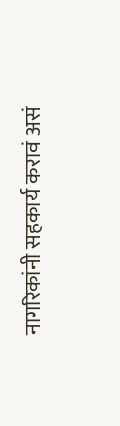नागरिकांनी सहकार्य करावं असं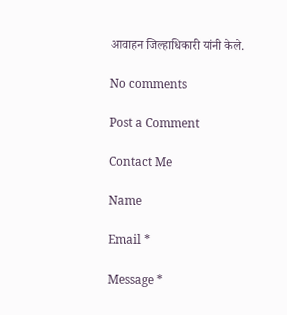आवाहन जिल्हाधिकारी यांनी केले.

No comments

Post a Comment

Contact Me

Name

Email *

Message *